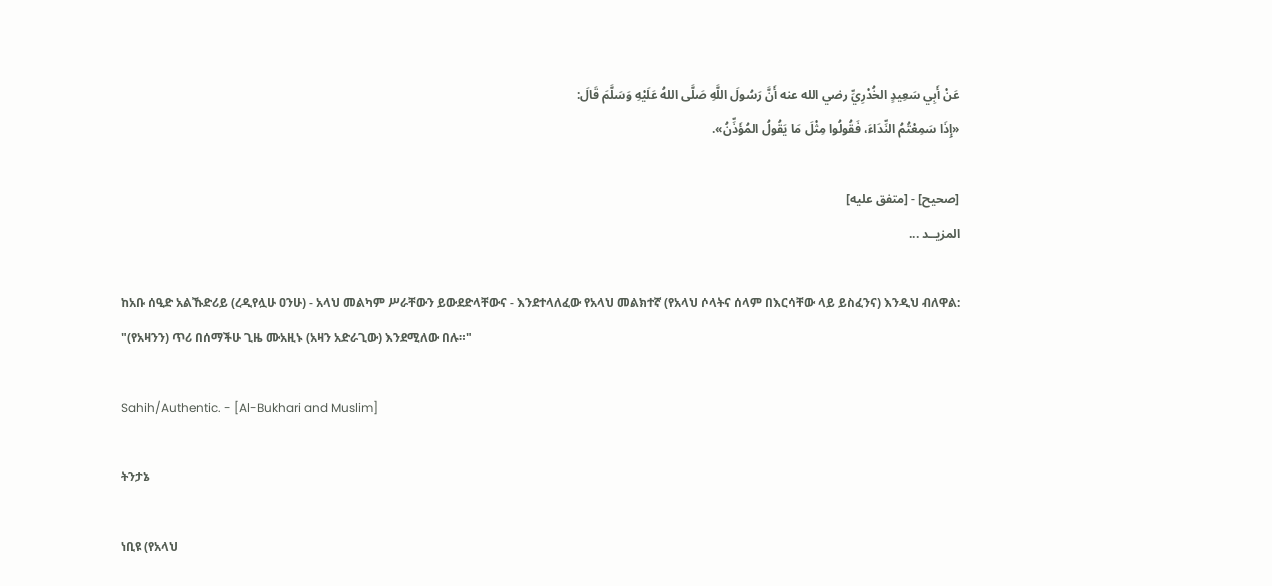عَنْ أَبِي سَعِيدٍ الخُدْرِيِّ رضي الله عنه أَنَّ رَسُولَ اللَّهِ صَلَّى اللهُ عَلَيْهِ وَسَلَّمَ قَالَ:
«إِذَا سَمِعْتُمُ النِّدَاءَ، فَقُولُوا مِثْلَ مَا يَقُولُ المُؤَذِّنُ».

[صحيح] - [متفق عليه]
المزيــد ...

ከአቡ ሰዒድ አልኹድሪይ (ረዲየሏሁ ዐንሁ) - አላህ መልካም ሥራቸውን ይውደድላቸውና - እንደተላለፈው የአላህ መልክተኛ (የአላህ ሶላትና ሰላም በእርሳቸው ላይ ይስፈንና) እንዲህ ብለዋል:
"(የአዛንን) ጥሪ በሰማችሁ ጊዜ ሙአዚኑ (አዛን አድራጊው) እንደሚለው በሉ።"

Sahih/Authentic. - [Al-Bukhari and Muslim]

ትንታኔ

ነቢዩ (የአላህ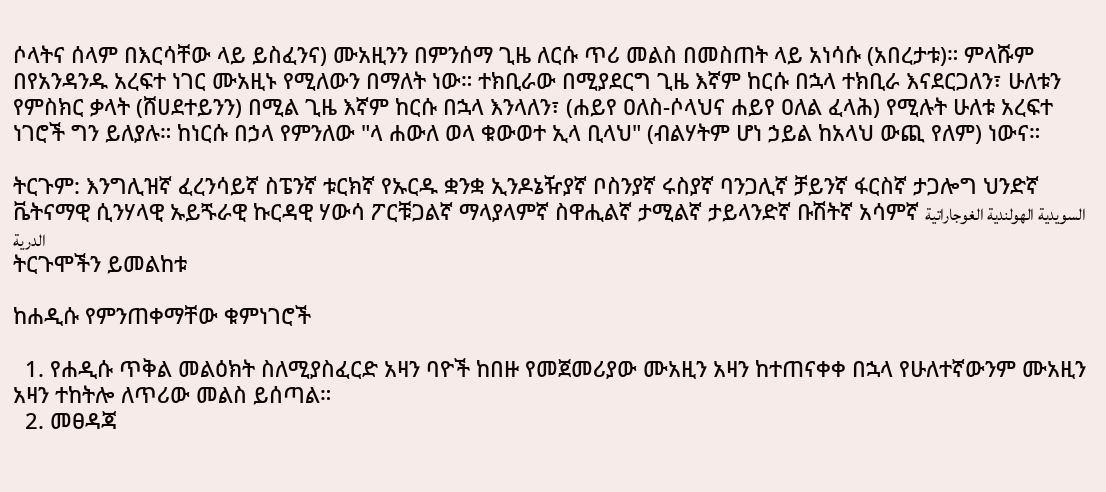ሶላትና ሰላም በእርሳቸው ላይ ይስፈንና) ሙአዚንን በምንሰማ ጊዜ ለርሱ ጥሪ መልስ በመስጠት ላይ አነሳሱ (አበረታቱ)። ምላሹም በየአንዳንዱ አረፍተ ነገር ሙአዚኑ የሚለውን በማለት ነው። ተክቢራው በሚያደርግ ጊዜ እኛም ከርሱ በኋላ ተክቢራ እናደርጋለን፣ ሁለቱን የምስክር ቃላት (ሸሀደተይንን) በሚል ጊዜ እኛም ከርሱ በኋላ እንላለን፣ (ሐይየ ዐለስ-ሶላህና ሐይየ ዐለል ፈላሕ) የሚሉት ሁለቱ አረፍተ ነገሮች ግን ይለያሉ። ከነርሱ በኃላ የምንለው "ላ ሐውለ ወላ ቁውወተ ኢላ ቢላህ" (ብልሃትም ሆነ ኃይል ከአላህ ውጪ የለም) ነውና።

ትርጉም: እንግሊዝኛ ፈረንሳይኛ ስፔንኛ ቱርክኛ የኡርዱ ቋንቋ ኢንዶኔዥያኛ ቦስንያኛ ሩስያኛ ባንጋሊኛ ቻይንኛ ፋርስኛ ታጋሎግ ህንድኛ ቬትናማዊ ሲንሃላዊ ኡይጙራዊ ኩርዳዊ ሃውሳ ፖርቹጋልኛ ማላያላምኛ ስዋሒልኛ ታሚልኛ ታይላንድኛ ቡሽትኛ አሳምኛ السويدية الهولندية الغوجاراتية الدرية
ትርጉሞችን ይመልከቱ

ከሐዲሱ የምንጠቀማቸው ቁምነገሮች

  1. የሐዲሱ ጥቅል መልዕክት ስለሚያስፈርድ አዛን ባዮች ከበዙ የመጀመሪያው ሙአዚን አዛን ከተጠናቀቀ በኋላ የሁለተኛውንም ሙአዚን አዛን ተከትሎ ለጥሪው መልስ ይሰጣል።
  2. መፀዳጃ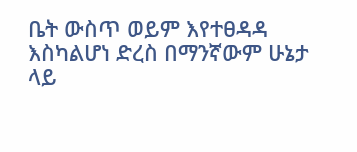ቤት ውስጥ ወይም እየተፀዳዳ እስካልሆነ ድረስ በማንኛውም ሁኔታ ላይ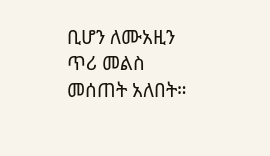ቢሆን ለሙአዚን ጥሪ መልስ መሰጠት አለበት።